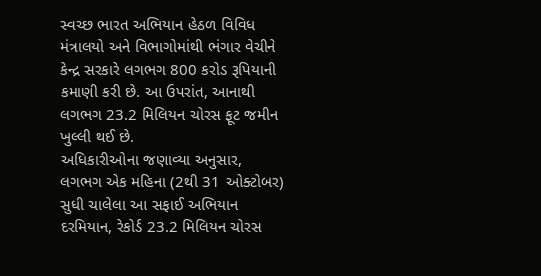સ્વચ્છ ભારત અભિયાન હેઠળ વિવિધ મંત્રાલયો અને વિભાગોમાંથી ભંગાર વેચીને કેન્દ્ર સરકારે લગભગ 800 કરોડ રૂપિયાની કમાણી કરી છે. આ ઉપરાંત, આનાથી લગભગ 23.2 મિલિયન ચોરસ ફૂટ જમીન ખુલ્લી થઈ છે.
અધિકારીઓના જણાવ્યા અનુસાર, લગભગ એક મહિના (2થી 31 ઓક્ટોબર) સુધી ચાલેલા આ સફાઈ અભિયાન દરમિયાન, રેકોર્ડ 23.2 મિલિયન ચોરસ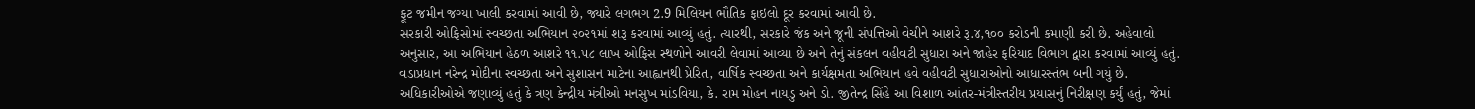ફૂટ જમીન જગ્યા ખાલી કરવામાં આવી છે, જ્યારે લગભગ 2.9 મિલિયન ભૌતિક ફાઇલો દૂર કરવામાં આવી છે.
સરકારી ઓફિસોમાં સ્વચ્છતા અભિયાન ૨૦૨૧માં શરૂ કરવામાં આવ્યું હતું. ત્યારથી, સરકારે જંક અને જૂની સંપત્તિઓ વેચીને આશરે રૂ.૪,૧૦૦ કરોડની કમાણી કરી છે. અહેવાલો અનુસાર, આ અભિયાન હેઠળ આશરે ૧૧.૫૮ લાખ ઓફિસ સ્થળોને આવરી લેવામાં આવ્યા છે અને તેનું સંકલન વહીવટી સુધારા અને જાહેર ફરિયાદ વિભાગ દ્વારા કરવામાં આવ્યું હતું.
વડાપ્રધાન નરેન્દ્ર મોદીના સ્વચ્છતા અને સુશાસન માટેના આહ્વાનથી પ્રેરિત, વાર્ષિક સ્વચ્છતા અને કાર્યક્ષમતા અભિયાન હવે વહીવટી સુધારાઓનો આધારસ્તંભ બની ગયું છે.
અધિકારીઓએ જણાવ્યું હતું કે ત્રણ કેન્દ્રીય મંત્રીઓ મનસુખ માંડવિયા, કે. રામ મોહન નાયડુ અને ડો. જીતેન્દ્ર સિંહે આ વિશાળ આંતર-મંત્રીસ્તરીય પ્રયાસનું નિરીક્ષણ કર્યું હતું, જેમાં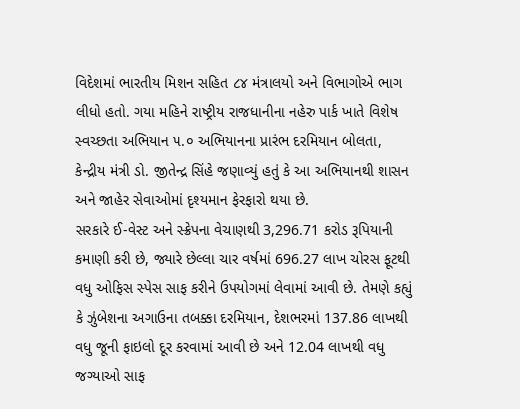વિદેશમાં ભારતીય મિશન સહિત ૮૪ મંત્રાલયો અને વિભાગોએ ભાગ લીધો હતો. ગયા મહિને રાષ્ટ્રીય રાજધાનીના નહેરુ પાર્ક ખાતે વિશેષ સ્વચ્છતા અભિયાન ૫.૦ અભિયાનના પ્રારંભ દરમિયાન બોલતા, કેન્દ્રીય મંત્રી ડો. જીતેન્દ્ર સિંહે જણાવ્યું હતું કે આ અભિયાનથી શાસન અને જાહેર સેવાઓમાં દૃશ્યમાન ફેરફારો થયા છે.
સરકારે ઈ-વેસ્ટ અને સ્ક્રેપના વેચાણથી 3,296.71 કરોડ રૂપિયાની કમાણી કરી છે, જ્યારે છેલ્લા ચાર વર્ષમાં 696.27 લાખ ચોરસ ફૂટથી વધુ ઓફિસ સ્પેસ સાફ કરીને ઉપયોગમાં લેવામાં આવી છે. તેમણે કહ્યું કે ઝુંબેશના અગાઉના તબક્કા દરમિયાન, દેશભરમાં 137.86 લાખથી વધુ જૂની ફાઇલો દૂર કરવામાં આવી છે અને 12.04 લાખથી વધુ જગ્યાઓ સાફ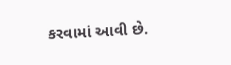કરવામાં આવી છે.